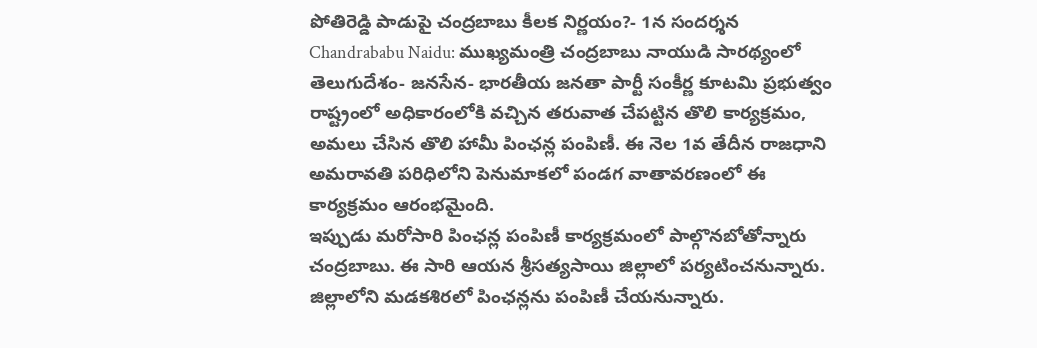పోతిరెడ్డి పాడుపై చంద్రబాబు కీలక నిర్ణయం?- 1న సందర్శన
Chandrababu Naidu: ముఖ్యమంత్రి చంద్రబాబు నాయుడి సారథ్యంలో తెలుగుదేశం- జనసేన- భారతీయ జనతా పార్టీ సంకీర్ణ కూటమి ప్రభుత్వం రాష్ట్రంలో అధికారంలోకి వచ్చిన తరువాత చేపట్టిన తొలి కార్యక్రమం, అమలు చేసిన తొలి హామీ పింఛన్ల పంపిణీ. ఈ నెల 1వ తేదీన రాజధాని అమరావతి పరిధిలోని పెనుమాకలో పండగ వాతావరణంలో ఈ కార్యక్రమం ఆరంభమైంది.
ఇప్పుడు మరోసారి పింఛన్ల పంపిణీ కార్యక్రమంలో పాల్గొనబోతోన్నారు చంద్రబాబు. ఈ సారి ఆయన శ్రీసత్యసాయి జిల్లాలో పర్యటించనున్నారు. జిల్లాలోని మడకశిరలో పింఛన్లను పంపిణీ చేయనున్నారు.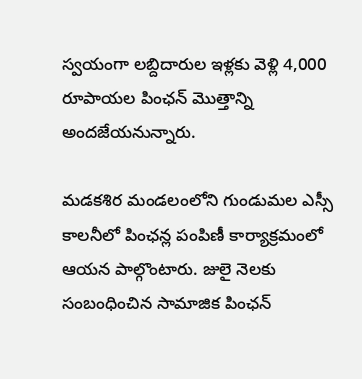స్వయంగా లబ్దిదారుల ఇళ్లకు వెళ్లి 4,000 రూపాయల పింఛన్ మొత్తాన్ని అందజేయనున్నారు.

మడకశిర మండలంలోని గుండుమల ఎస్సీ కాలనీలో పింఛన్ల పంపిణీ కార్యాక్రమంలో ఆయన పాల్గొంటారు. జులై నెలకు సంబంధించిన సామాజిక పింఛన్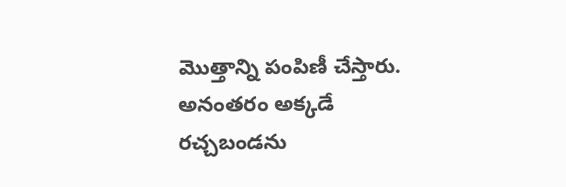మొత్తాన్ని పంపిణీ చేస్తారు. అనంతరం అక్కడే రచ్చబండను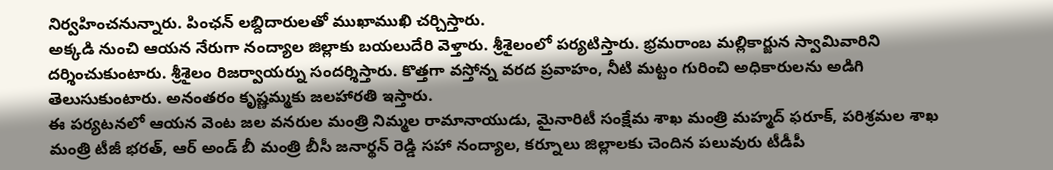నిర్వహించనున్నారు. పింఛన్ లబ్దిదారులతో ముఖాముఖి చర్చిస్తారు.
అక్కడి నుంచి ఆయన నేరుగా నంద్యాల జిల్లాకు బయలుదేరి వెళ్తారు. శ్రీశైలంలో పర్యటిస్తారు. భ్రమరాంబ మల్లికార్జున స్వామివారిని దర్శించుకుంటారు. శ్రీశైలం రిజర్వాయర్ను సందర్శిస్తారు. కొత్తగా వస్తోన్న వరద ప్రవాహం, నీటి మట్టం గురించి అధికారులను అడిగి తెలుసుకుంటారు. అనంతరం కృష్ణమ్మకు జలహారతి ఇస్తారు.
ఈ పర్యటనలో ఆయన వెంట జల వనరుల మంత్రి నిమ్మల రామానాయుడు, మైనారిటీ సంక్షేమ శాఖ మంత్రి మహ్మద్ ఫరూక్, పరిశ్రమల శాఖ మంత్రి టీజీ భరత్, ఆర్ అండ్ బీ మంత్రి బీసీ జనార్థన్ రెడ్డి సహా నంద్యాల, కర్నూలు జిల్లాలకు చెందిన పలువురు టీడీపీ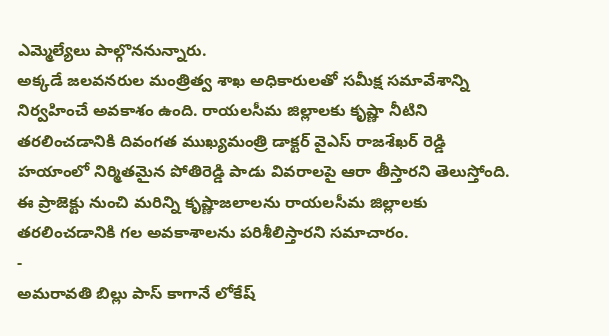ఎమ్మెల్యేలు పాల్గొననున్నారు.
అక్కడే జలవనరుల మంత్రిత్వ శాఖ అధికారులతో సమీక్ష సమావేశాన్ని నిర్వహించే అవకాశం ఉంది. రాయలసీమ జిల్లాలకు కృష్ణా నీటిని తరలించడానికి దివంగత ముఖ్యమంత్రి డాక్టర్ వైఎస్ రాజశేఖర్ రెడ్డి హయాంలో నిర్మితమైన పోతిరెడ్డి పాడు వివరాలపై ఆరా తీస్తారని తెలుస్తోంది. ఈ ప్రాజెక్టు నుంచి మరిన్ని కృష్ణాజలాలను రాయలసీమ జిల్లాలకు తరలించడానికి గల అవకాశాలను పరిశీలిస్తారని సమాచారం.
-
అమరావతి బిల్లు పాస్ కాగానే లోకేష్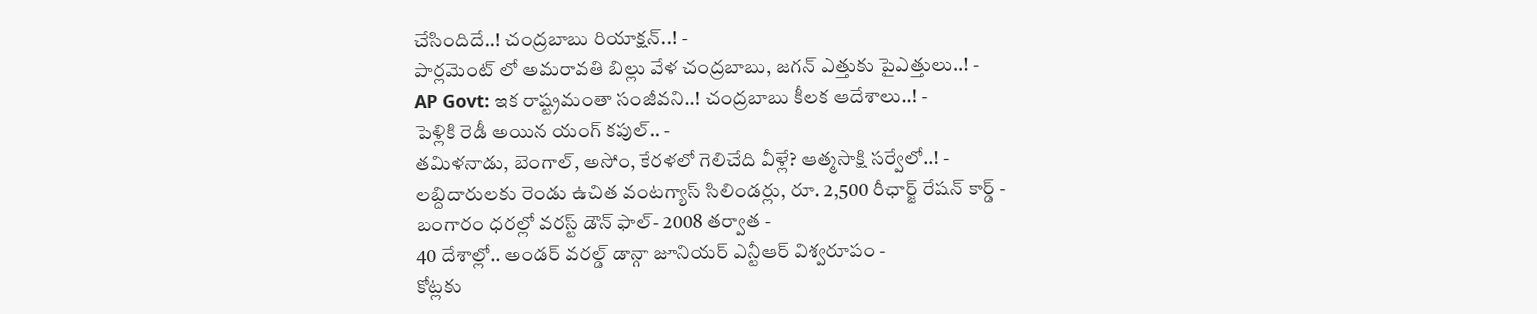చేసిందిదే..! చంద్రబాబు రియాక్షన్..! -
పార్లమెంట్ లో అమరావతి బిల్లు వేళ చంద్రబాబు, జగన్ ఎత్తుకు పైఎత్తులు..! -
AP Govt: ఇక రాష్ట్రమంతా సంజీవని..! చంద్రబాబు కీలక ఆదేశాలు..! -
పెళ్లికి రెడీ అయిన యంగ్ కపుల్.. -
తమిళనాడు, బెంగాల్, అసోం, కేరళలో గెలిచేది వీళ్లే? ఆత్మసాక్షి సర్వేలో..! -
లబ్దిదారులకు రెండు ఉచిత వంటగ్యాస్ సిలిండర్లు, రూ. 2,500 రీఛార్జ్ రేషన్ కార్డ్ -
బంగారం ధరల్లో వరస్ట్ డౌన్ ఫాల్- 2008 తర్వాత -
40 దేశాల్లో.. అండర్ వరల్డ్ డాన్గా జూనియర్ ఎన్టీఆర్ విశ్వరూపం -
కోట్లకు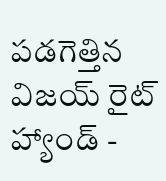పడగెత్తిన విజయ్ రైట్ హ్యాండ్ -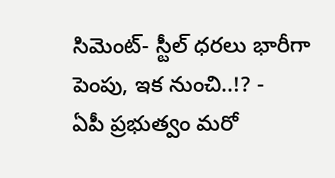సిమెంట్- స్టీల్ ధరలు భారీగా పెంపు, ఇక నుంచి..!? -
ఏపీ ప్రభుత్వం మరో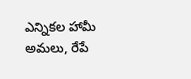ఎన్నికల హామీ అమలు, రేపే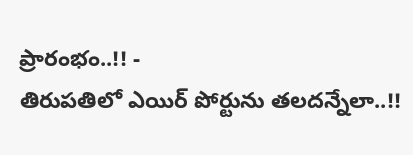ప్రారంభం..!! -
తిరుపతిలో ఎయిర్ పోర్టును తలదన్నేలా..!!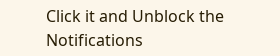Click it and Unblock the Notifications